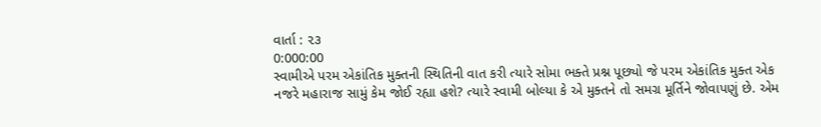વાર્તા : ૨૩
0:000:00
સ્વામીએ પરમ એકાંતિક મુક્તની સ્થિતિની વાત કરી ત્યારે સોમા ભક્તે પ્રશ્ન પૂછ્યો જે પરમ એકાંતિક મુક્ત એક નજરે મહારાજ સામું કેમ જોઈ રહ્યા હશે? ત્યારે સ્વામી બોલ્યા કે એ મુક્તને તો સમગ્ર મૂર્તિને જોવાપણું છે. એમ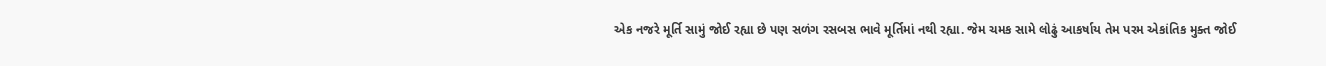એક નજરે મૂર્તિ સામું જોઈ રહ્યા છે પણ સળંગ રસબસ ભાવે મૂર્તિમાં નથી રહ્યા. જેમ ચમક સામે લોઢું આકર્ષાય તેમ પરમ એકાંતિક મુક્ત જોઈ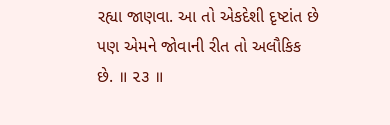રહ્યા જાણવા. આ તો એકદેશી દૃષ્ટાંત છે પણ એમને જોવાની રીત તો અલૌકિક છે. ॥ ૨૩ ॥